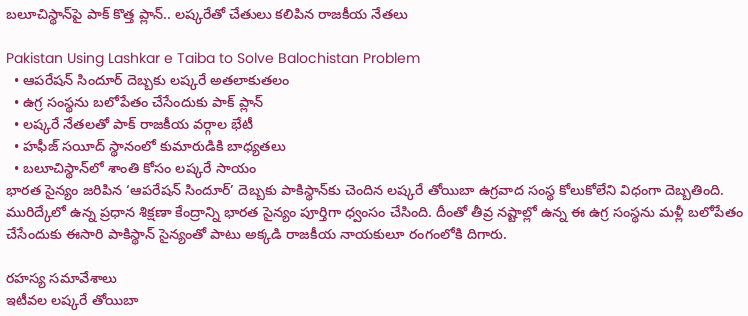బలూచిస్థాన్‌పై పాక్ కొత్త ప్లాన్.. లష్కరేతో చేతులు కలిపిన రాజకీయ నేతలు

Pakistan Using Lashkar e Taiba to Solve Balochistan Problem
  • ఆపరేషన్ సిందూర్ దెబ్బకు లష్కరే అతలాకుతలం
  • ఉగ్ర సంస్థను బలోపేతం చేసేందుకు పాక్ ప్లాన్
  • లష్కరే నేతలతో పాక్ రాజకీయ వర్గాల భేటీ
  • హఫీజ్ సయీద్ స్థానంలో కుమారుడికి బాధ్యతలు
  • బలూచిస్థాన్‌లో శాంతి కోసం లష్కరే సాయం
భారత సైన్యం జరిపిన ‘ఆపరేషన్ సిందూర్’ దెబ్బకు పాకిస్థాన్‌కు చెందిన లష్కరే తోయిబా ఉగ్రవాద సంస్థ కోలుకోలేని విధంగా దెబ్బతింది. మురిద్కేలో ఉన్న ప్రధాన శిక్షణా కేంద్రాన్ని భారత సైన్యం పూర్తిగా ధ్వంసం చేసింది. దీంతో తీవ్ర నష్టాల్లో ఉన్న ఈ ఉగ్ర సంస్థను మళ్లీ బలోపేతం చేసేందుకు ఈసారి పాకిస్థాన్‌ సైన్యంతో పాటు అక్కడి రాజకీయ నాయకులూ రంగంలోకి దిగారు.

రహస్య సమావేశాలు
ఇటీవల లష్కరే తోయిబా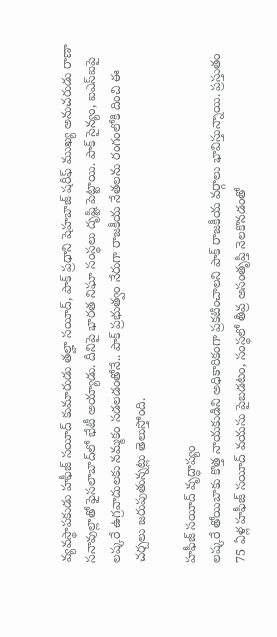వ్యవస్థాపకుడు హఫీజ్ సయీద్ కుమారుడు తల్హా సయీద్, పాక్ ప్రధాని షెహబాజ్ షరీఫ్ ముఖ్య అనుచరుడు రాణా సనావుల్లాతో ఫైసలాబాద్‌లో భేటీ అయ్యాడు. దీనిపై భారత నిఘా సంస్థలు దృష్టి పెట్టాయి. పాక్ సైన్యం, ఐఎస్ఐపై లష్కరే ఉగ్రవాదులకు నమ్మకం సడలడంతోనే.. పాక్ ప్రభుత్వం నేరుగా రాజకీయ నేతలను రంగంలోకి దించి ఈ చర్చలు జరుపుతున్నట్లు తెలుస్తోంది.

హఫీజ్ సయీద్ వృద్ధాప్యం
లష్కరే తోయిబాకు కొత్త నాయకుడిని అధికారికంగా ప్రకటించాలని పాక్ రాజకీయ వర్గాలు భావిస్తున్నాయి. ప్రస్తుతం 75 ఏళ్ల హఫీజ్ సయీద్ వయసు పైబడటం, సంస్థలో తీవ్ర అసంతృప్తి నెలకొనడంతో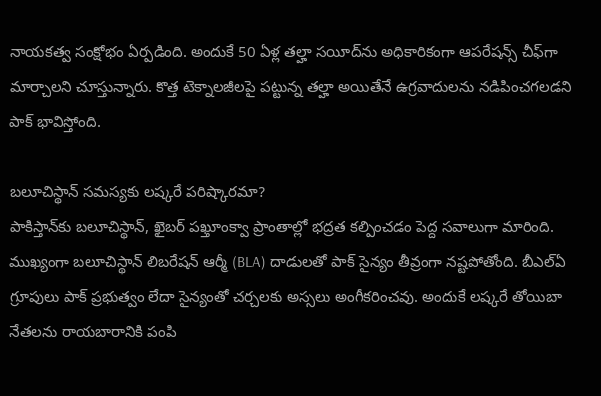నాయకత్వ సంక్షోభం ఏర్పడింది. అందుకే 50 ఏళ్ల తల్హా సయీద్‌ను అధికారికంగా ఆపరేషన్స్ చీఫ్‌గా మార్చాలని చూస్తున్నారు. కొత్త టెక్నాలజీలపై పట్టున్న తల్హా అయితేనే ఉగ్రవాదులను నడిపించగలడని పాక్ భావిస్తోంది.

బలూచిస్థాన్ సమస్యకు లష్కరే పరిష్కారమా?
పాకిస్తాన్‌కు బలూచిస్థాన్, ఖైబర్ పఖ్తూంక్వా ప్రాంతాల్లో భద్రత కల్పించడం పెద్ద సవాలుగా మారింది. ముఖ్యంగా బలూచిస్థాన్ లిబరేషన్ ఆర్మీ (BLA) దాడులతో పాక్ సైన్యం తీవ్రంగా నష్టపోతోంది. బీఎల్ఏ గ్రూపులు పాక్ ప్రభుత్వం లేదా సైన్యంతో చర్చలకు అస్సలు అంగీకరించవు. అందుకే లష్కరే తోయిబా నేతలను రాయబారానికి పంపి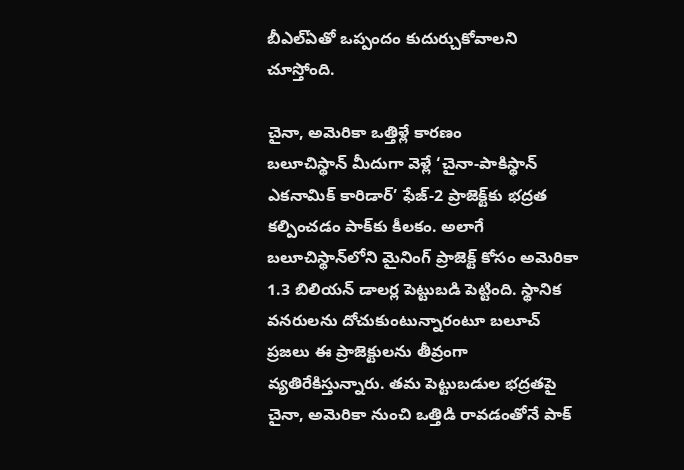బీఎల్ఏతో ఒప్పందం కుదుర్చుకోవాలని చూస్తోంది.

చైనా, అమెరికా ఒత్తిళ్లే కారణం
బలూచిస్థాన్ మీదుగా వెళ్లే ‘చైనా-పాకిస్థాన్ ఎకనామిక్ కారిడార్’ ఫేజ్-2 ప్రాజెక్ట్‌కు భద్రత కల్పించడం పాక్‌కు కీలకం. అలాగే బలూచిస్థాన్‌లోని మైనింగ్ ప్రాజెక్ట్ కోసం అమెరికా 1.3 బిలియన్ డాలర్ల పెట్టుబడి పెట్టింది. స్థానిక వనరులను దోచుకుంటున్నారంటూ బలూచ్ ప్రజలు ఈ ప్రాజెక్టులను తీవ్రంగా వ్యతిరేకిస్తున్నారు. తమ పెట్టుబడుల భద్రతపై చైనా, అమెరికా నుంచి ఒత్తిడి రావడంతోనే పాక్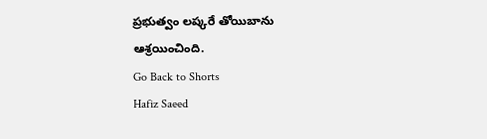ప్రభుత్వం లష్కరే తోయిబాను ఆశ్రయించింది.
Go Back to Shorts
Hafiz Saeed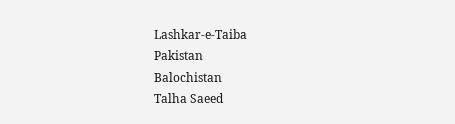Lashkar-e-Taiba
Pakistan
Balochistan
Talha Saeed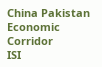China Pakistan Economic Corridor
ISI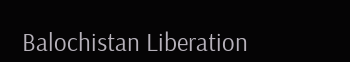Balochistan Liberation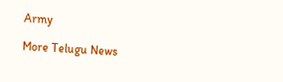Army

More Telugu News